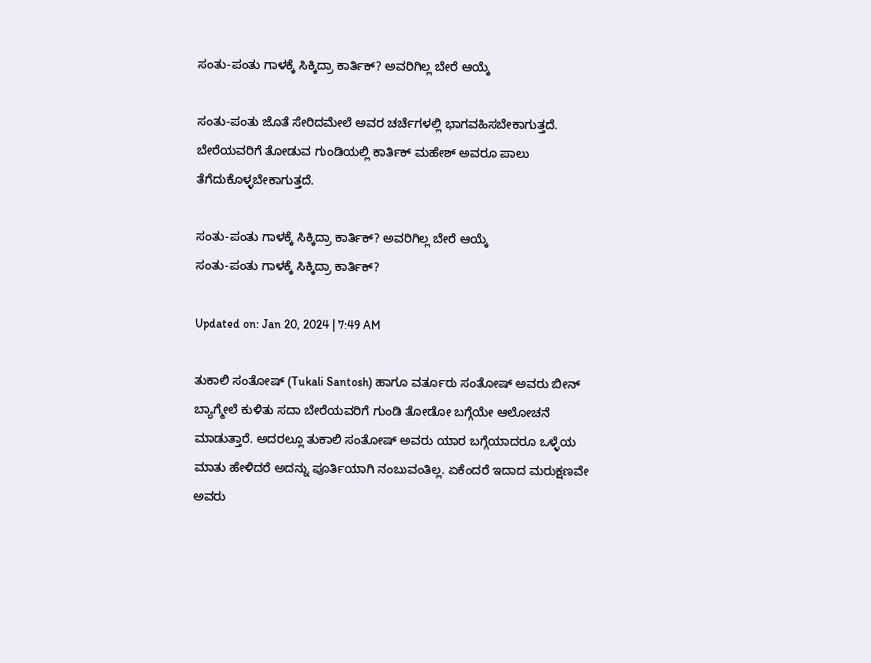ಸಂತು-ಪಂತು ಗಾಳಕ್ಕೆ ಸಿಕ್ಕಿದ್ರಾ ಕಾರ್ತಿಕ್? ಅವರಿಗಿಲ್ಲ ಬೇರೆ ಆಯ್ಕೆ

ಸಂತು-ಪಂತು ಜೊತೆ ಸೇರಿದಮೇಲೆ ಅವರ ಚರ್ಚೆಗಳಲ್ಲಿ ಭಾಗವಹಿಸಬೇಕಾಗುತ್ತದೆ. ಬೇರೆಯವರಿಗೆ ತೋಡುವ ಗುಂಡಿಯಲ್ಲಿ ಕಾರ್ತಿಕ್ ಮಹೇಶ್ ಅವರೂ ಪಾಲು ತೆಗೆದುಕೊಳ್ಳಬೇಕಾಗುತ್ತದೆ.

ಸಂತು-ಪಂತು ಗಾಳಕ್ಕೆ ಸಿಕ್ಕಿದ್ರಾ ಕಾರ್ತಿಕ್? ಅವರಿಗಿಲ್ಲ ಬೇರೆ ಆಯ್ಕೆ
ಸಂತು-ಪಂತು ಗಾಳಕ್ಕೆ ಸಿಕ್ಕಿದ್ರಾ ಕಾರ್ತಿಕ್?

Updated on: Jan 20, 2024 | 7:49 AM

ತುಕಾಲಿ ಸಂತೋಷ್ (Tukali Santosh) ಹಾಗೂ ವರ್ತೂರು ಸಂತೋಷ್ ಅವರು ಬೀನ್ ಬ್ಯಾಗ್ಮೇಲೆ ಕುಳಿತು ಸದಾ ಬೇರೆಯವರಿಗೆ ಗುಂಡಿ ತೋಡೋ ಬಗ್ಗೆಯೇ ಆಲೋಚನೆ  ಮಾಡುತ್ತಾರೆ. ಅದರಲ್ಲೂ ತುಕಾಲಿ ಸಂತೋಷ್ ಅವರು ಯಾರ ಬಗ್ಗೆಯಾದರೂ ಒಳ್ಳೆಯ ಮಾತು ಹೇಳಿದರೆ ಅದನ್ನು ಪೂರ್ತಿಯಾಗಿ ನಂಬುವಂತಿಲ್ಲ. ಏಕೆಂದರೆ ಇದಾದ ಮರುಕ್ಷಣವೇ ಅವರು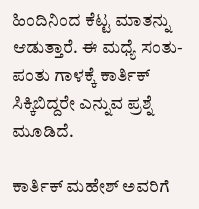ಹಿಂದಿನಿಂದ ಕೆಟ್ಟ ಮಾತನ್ನು ಆಡುತ್ತಾರೆ. ಈ ಮಧ್ಯೆ ಸಂತು-ಪಂತು ಗಾಳಕ್ಕೆ ಕಾರ್ತಿಕ್ ಸಿಕ್ಕಿಬಿದ್ದರೇ ಎನ್ನುವ ಪ್ರಶ್ನೆ ಮೂಡಿದೆ.

ಕಾರ್ತಿಕ್ ಮಹೇಶ್ ಅವರಿಗೆ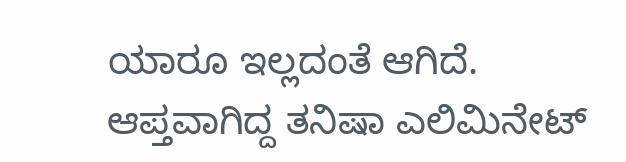ಯಾರೂ ಇಲ್ಲದಂತೆ ಆಗಿದೆ. ಆಪ್ತವಾಗಿದ್ದ ತನಿಷಾ ಎಲಿಮಿನೇಟ್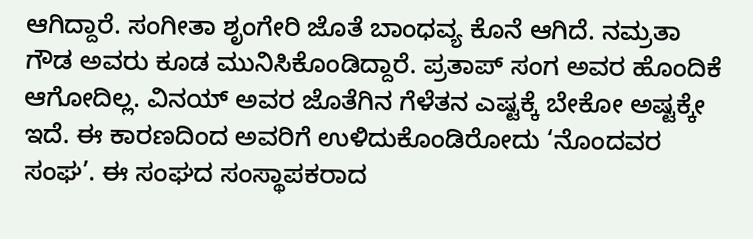ಆಗಿದ್ದಾರೆ. ಸಂಗೀತಾ ಶೃಂಗೇರಿ ಜೊತೆ ಬಾಂಧವ್ಯ ಕೊನೆ ಆಗಿದೆ. ನಮ್ರತಾ ಗೌಡ ಅವರು ಕೂಡ ಮುನಿಸಿಕೊಂಡಿದ್ದಾರೆ. ಪ್ರತಾಪ್ ಸಂಗ ಅವರ ಹೊಂದಿಕೆ ಆಗೋದಿಲ್ಲ. ವಿನಯ್ ಅವರ ಜೊತೆಗಿನ ಗೆಳೆತನ ಎಷ್ಟಕ್ಕೆ ಬೇಕೋ ಅಷ್ಟಕ್ಕೇ ಇದೆ. ಈ ಕಾರಣದಿಂದ ಅವರಿಗೆ ಉಳಿದುಕೊಂಡಿರೋದು ‘ನೊಂದವರ ಸಂಘ’. ಈ ಸಂಘದ ಸಂಸ್ಥಾಪಕರಾದ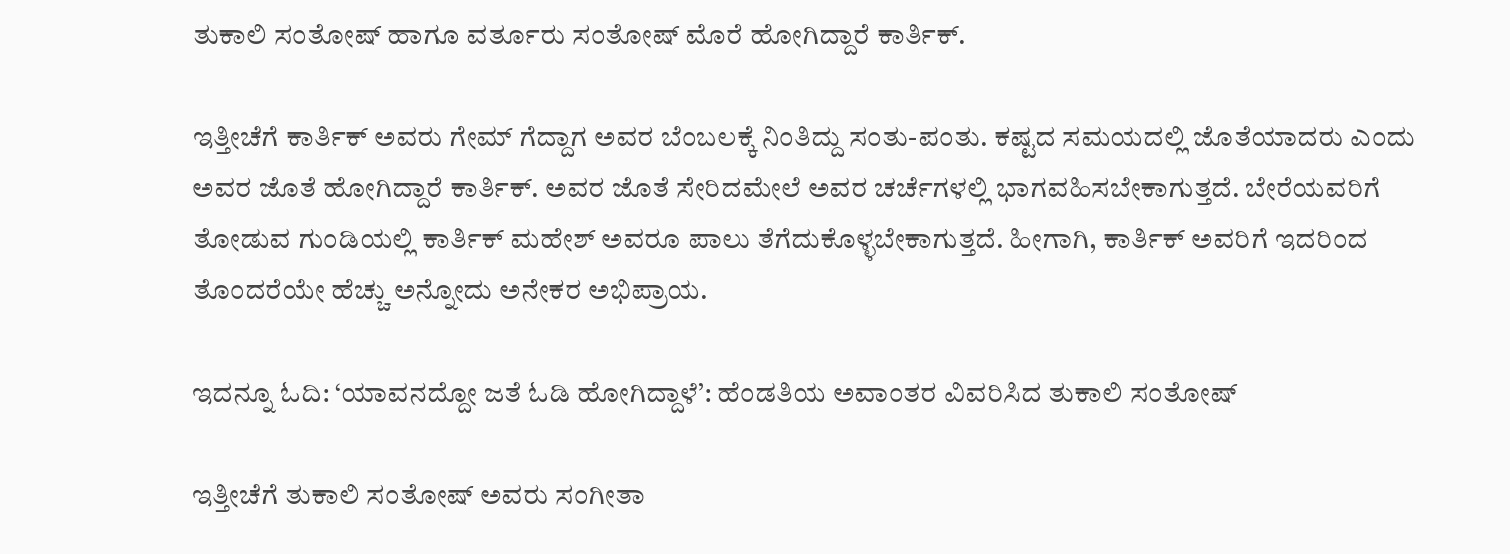ತುಕಾಲಿ ಸಂತೋಷ್ ಹಾಗೂ ವರ್ತೂರು ಸಂತೋಷ್ ಮೊರೆ ಹೋಗಿದ್ದಾರೆ ಕಾರ್ತಿಕ್.

ಇತ್ತೀಚೆಗೆ ಕಾರ್ತಿಕ್ ಅವರು ಗೇಮ್ ಗೆದ್ದಾಗ ಅವರ ಬೆಂಬಲಕ್ಕೆ ನಿಂತಿದ್ದು ಸಂತು-ಪಂತು. ಕಷ್ಟದ ಸಮಯದಲ್ಲಿ ಜೊತೆಯಾದರು ಎಂದು ಅವರ ಜೊತೆ ಹೋಗಿದ್ದಾರೆ ಕಾರ್ತಿಕ್. ಅವರ ಜೊತೆ ಸೇರಿದಮೇಲೆ ಅವರ ಚರ್ಚೆಗಳಲ್ಲಿ ಭಾಗವಹಿಸಬೇಕಾಗುತ್ತದೆ. ಬೇರೆಯವರಿಗೆ ತೋಡುವ ಗುಂಡಿಯಲ್ಲಿ ಕಾರ್ತಿಕ್ ಮಹೇಶ್ ಅವರೂ ಪಾಲು ತೆಗೆದುಕೊಳ್ಳಬೇಕಾಗುತ್ತದೆ. ಹೀಗಾಗಿ, ಕಾರ್ತಿಕ್ ಅವರಿಗೆ ಇದರಿಂದ ತೊಂದರೆಯೇ ಹೆಚ್ಚು ಅನ್ನೋದು ಅನೇಕರ ಅಭಿಪ್ರಾಯ.

ಇದನ್ನೂ ಓದಿ: ‘ಯಾವನದ್ದೋ ಜತೆ ಓಡಿ ಹೋಗಿದ್ದಾಳೆ’: ಹೆಂಡತಿಯ ಅವಾಂತರ ವಿವರಿಸಿದ ತುಕಾಲಿ ಸಂತೋಷ್

ಇತ್ತೀಚೆಗೆ ತುಕಾಲಿ ಸಂತೋಷ್ ಅವರು ಸಂಗೀತಾ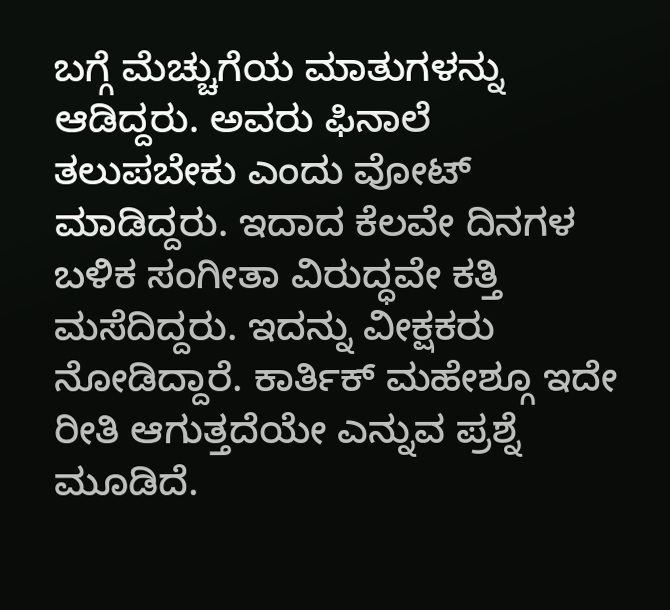ಬಗ್ಗೆ ಮೆಚ್ಚುಗೆಯ ಮಾತುಗಳನ್ನು ಆಡಿದ್ದರು. ಅವರು ಫಿನಾಲೆ ತಲುಪಬೇಕು ಎಂದು ವೋಟ್ ಮಾಡಿದ್ದರು. ಇದಾದ ಕೆಲವೇ ದಿನಗಳ ಬಳಿಕ ಸಂಗೀತಾ ವಿರುದ್ಧವೇ ಕತ್ತಿ ಮಸೆದಿದ್ದರು. ಇದನ್ನು ವೀಕ್ಷಕರು ನೋಡಿದ್ದಾರೆ. ಕಾರ್ತಿಕ್ ಮಹೇಶ್ಗೂ ಇದೇ ರೀತಿ ಆಗುತ್ತದೆಯೇ ಎನ್ನುವ ಪ್ರಶ್ನೆ ಮೂಡಿದೆ.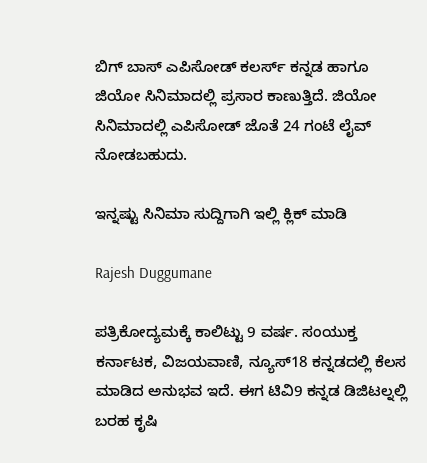ಬಿಗ್ ಬಾಸ್ ಎಪಿಸೋಡ್ ಕಲರ್ಸ್ ಕನ್ನಡ ಹಾಗೂ ಜಿಯೋ ಸಿನಿಮಾದಲ್ಲಿ ಪ್ರಸಾರ ಕಾಣುತ್ತಿದೆ. ಜಿಯೋ ಸಿನಿಮಾದಲ್ಲಿ ಎಪಿಸೋಡ್ ಜೊತೆ 24 ಗಂಟೆ ಲೈವ್ ನೋಡಬಹುದು.

ಇನ್ನಷ್ಟು ಸಿನಿಮಾ ಸುದ್ದಿಗಾಗಿ ಇಲ್ಲಿ ಕ್ಲಿಕ್ ಮಾಡಿ

Rajesh Duggumane

ಪತ್ರಿಕೋದ್ಯಮಕ್ಕೆ ಕಾಲಿಟ್ಟು 9 ವರ್ಷ. ಸಂಯುಕ್ತ ಕರ್ನಾಟಕ, ವಿಜಯವಾಣಿ, ನ್ಯೂಸ್18 ಕನ್ನಡದಲ್ಲಿ ಕೆಲಸ ಮಾಡಿದ ಅನುಭವ ಇದೆ. ಈಗ ಟಿವಿ9 ಕನ್ನಡ ಡಿಜಿಟಲ್ನಲ್ಲಿ ಬರಹ ಕೃಷಿ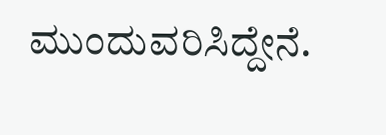ಮುಂದುವರಿಸಿದ್ದೇನೆ.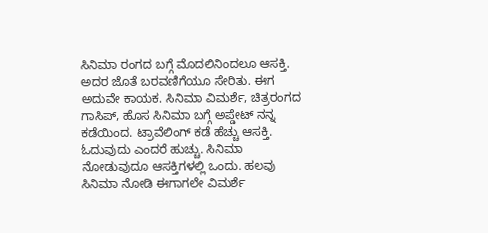ಸಿನಿಮಾ ರಂಗದ ಬಗ್ಗೆ ಮೊದಲಿನಿಂದಲೂ ಆಸಕ್ತಿ. ಅದರ ಜೊತೆ ಬರವಣಿಗೆಯೂ ಸೇರಿತು. ಈಗ ಅದುವೇ ಕಾಯಕ. ಸಿನಿಮಾ ವಿಮರ್ಶೆ, ಚಿತ್ರರಂಗದ ಗಾಸಿಪ್, ಹೊಸ ಸಿನಿಮಾ ಬಗ್ಗೆ ಅಪ್ಡೇಟ್ ನನ್ನ ಕಡೆಯಿಂದ. ಟ್ರಾವೆಲಿಂಗ್ ಕಡೆ ಹೆಚ್ಚು ಆಸಕ್ತಿ. ಓದುವುದು ಎಂದರೆ ಹುಚ್ಚು. ಸಿನಿಮಾ ನೋಡುವುದೂ ಆಸಕ್ತಿಗಳಲ್ಲಿ ಒಂದು. ಹಲವು ಸಿನಿಮಾ ನೋಡಿ ಈಗಾಗಲೇ ವಿಮರ್ಶೆ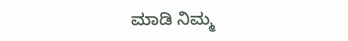ಮಾಡಿ ನಿಮ್ಮ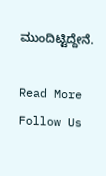ಮುಂದಿಟ್ಟಿದ್ದೇನೆ.

Read More
Follow Us